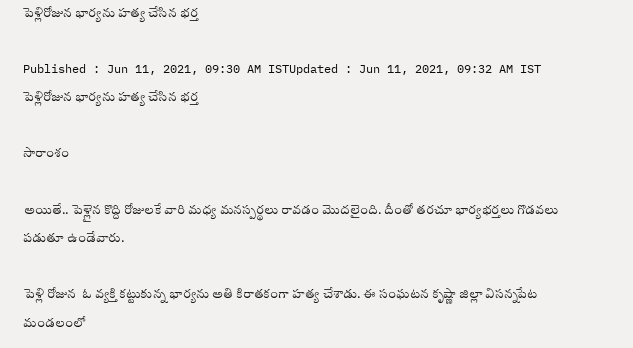పెళ్లిరోజున భార్యను హత్య చేసిన భర్త

Published : Jun 11, 2021, 09:30 AM ISTUpdated : Jun 11, 2021, 09:32 AM IST
పెళ్లిరోజున భార్యను హత్య చేసిన భర్త

సారాంశం

అయితే.. పెళ్లైన కొద్ది రోజులకే వారి మధ్య మనస్పర్థలు రావడం మొదలైంది. దీంతో తరచూ భార్యభర్తలు గొడవలు పడుతూ ఉండేవారు.

పెళ్లి రోజున  ఓ వ్యక్తి కట్టుకున్న భార్యను అతి కిరాతకంగా హత్య చేశాడు. ఈ సంఘటన కృష్ణా జిల్లా విసన్నపేట మండలంలో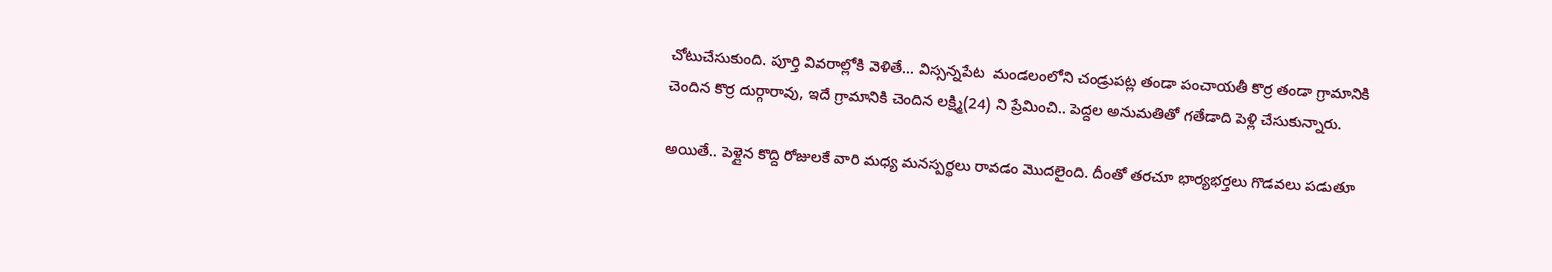చోటుచేసుకుంది. పూర్తి వివరాల్లోకి వెళితే... విస్సన్నపేట  మండలంలోని చండ్రుపట్ల తండా పంచాయతీ కొర్ర తండా గ్రామానికి చెందిన కొర్ర దుర్గారావు, ఇదే గ్రామానికి చెందిన లక్ష్మి(24) ని ప్రేమించి.. పెద్దల అనుమతితో గతేడాది పెళ్లి చేసుకున్నారు.

అయితే.. పెళ్లైన కొద్ది రోజులకే వారి మధ్య మనస్పర్థలు రావడం మొదలైంది. దీంతో తరచూ భార్యభర్తలు గొడవలు పడుతూ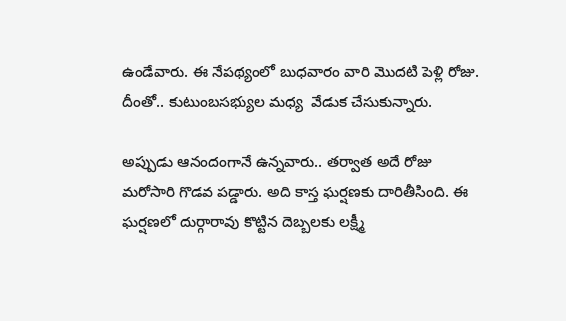ఉండేవారు. ఈ నేపథ్యంలో బుధవారం వారి మొదటి పెళ్లి రోజు. దీంతో.. కుటుంబసభ్యుల మధ్య  వేడుక చేసుకున్నారు.

అప్పుడు ఆనందంగానే ఉన్నవారు.. తర్వాత అదే రోజు మరోసారి గొడవ పడ్డారు. అది కాస్త ఘర్షణకు దారితీసింది. ఈ ఘర్షణలో దుర్గారావు కొట్టిన దెబ్బలకు లక్ష్మీ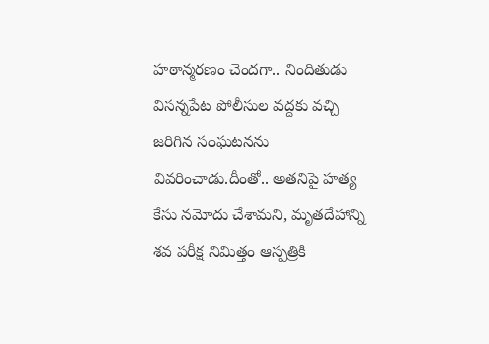హఠాన్మరణం చెందగా.. నిందితుడు విసన్నపేట పోలీసుల వద్దకు వచ్చి జరిగిన సంఘటనను వివరించాడు.దీంతో.. అతనిపై హత్య కేసు నమోదు చేశామని, మృతదేహాన్ని శవ పరీక్ష నిమిత్తం ఆస్పత్రికి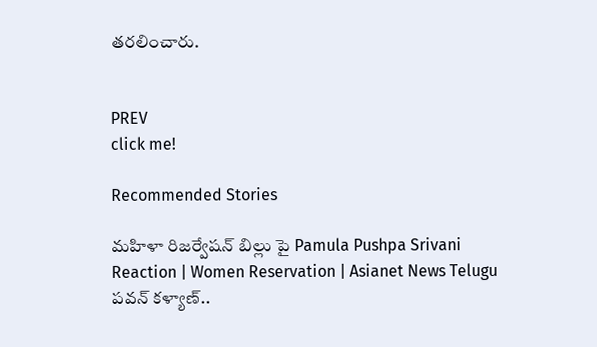తరలించారు.


PREV
click me!

Recommended Stories

మహిళా రిజర్వేషన్ బిల్లు పై Pamula Pushpa Srivani Reaction | Women Reservation | Asianet News Telugu
పవన్‌ కళ్యాణ్‌..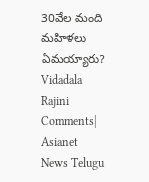30వేల మంది మహిళలు ఏమయ్యారు? Vidadala Rajini Comments| Asianet News Telugu